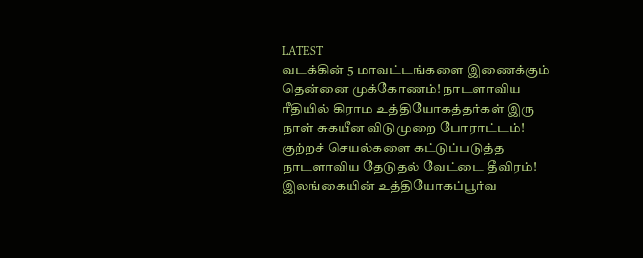LATEST
வடக்கின் 5 மாவட்டங்களை இணைக்கும் தென்னை முக்கோணம்! நாடளாவிய ரீதியில் கிராம உத்தியோகத்தர்கள் இரு நாள் சுகயீன விடுமுறை போராட்டம்! குற்றச் செயல்களை கட்டுப்படுத்த நாடளாவிய தேடுதல் வேட்டை தீவிரம்! இலங்கையின் உத்தியோகப்பூர்வ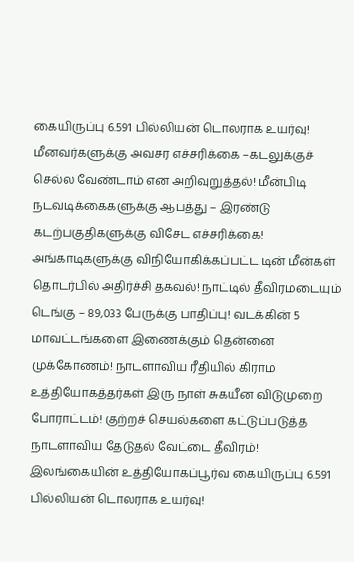கையிருப்பு 6.591 பில்லியன் டொலராக உயர்வு! மீனவர்களுக்கு அவசர எச்சரிக்கை –கடலுக்குச் செல்ல வேண்டாம் என அறிவுறுத்தல்! மீன்பிடி நடவடிக்கைகளுக்கு ஆபத்து – இரண்டு கடற்பகுதிகளுக்கு விசேட எச்சரிக்கை! அங்காடிகளுக்கு விநியோகிக்கப்பட்ட டின் மீன்கள் தொடர்பில் அதிர்ச்சி தகவல்! நாட்டில் தீவிரமடையும் டெங்கு – 89,033 பேருக்கு பாதிப்பு! வடக்கின் 5 மாவட்டங்களை இணைக்கும் தென்னை முக்கோணம்! நாடளாவிய ரீதியில் கிராம உத்தியோகத்தர்கள் இரு நாள் சுகயீன விடுமுறை போராட்டம்! குற்றச் செயல்களை கட்டுப்படுத்த நாடளாவிய தேடுதல் வேட்டை தீவிரம்! இலங்கையின் உத்தியோகப்பூர்வ கையிருப்பு 6.591 பில்லியன் டொலராக உயர்வு!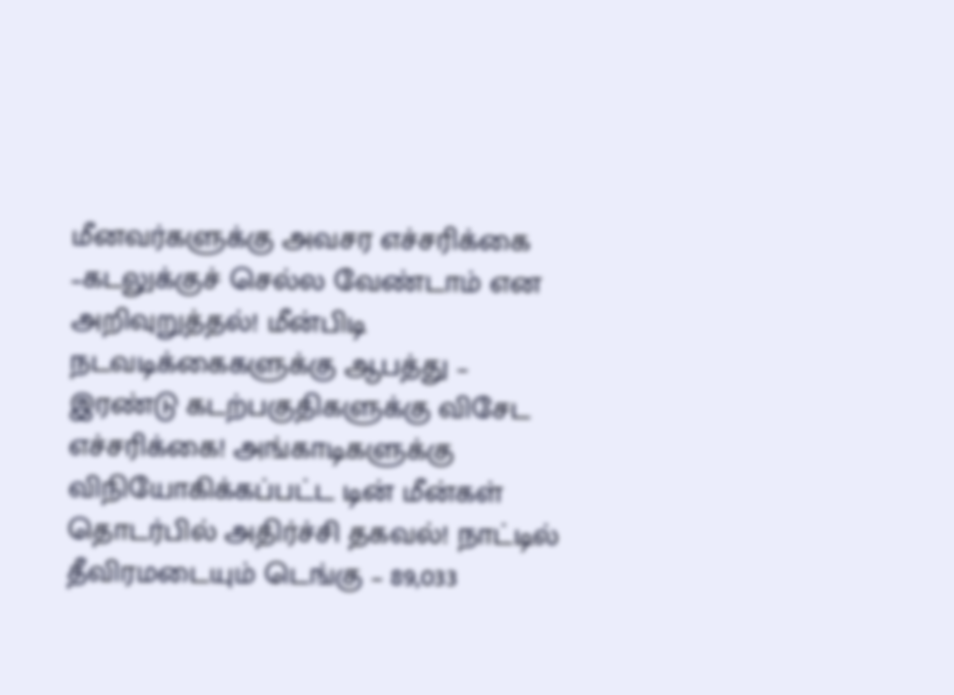மீனவர்களுக்கு அவசர எச்சரிக்கை –கடலுக்குச் செல்ல வேண்டாம் என அறிவுறுத்தல்! மீன்பிடி நடவடிக்கைகளுக்கு ஆபத்து – இரண்டு கடற்பகுதிகளுக்கு விசேட எச்சரிக்கை! அங்காடிகளுக்கு விநியோகிக்கப்பட்ட டின் மீன்கள் தொடர்பில் அதிர்ச்சி தகவல்! நாட்டில் தீவிரமடையும் டெங்கு – 89,033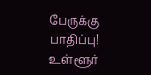பேருக்கு பாதிப்பு!
உள்ளூர்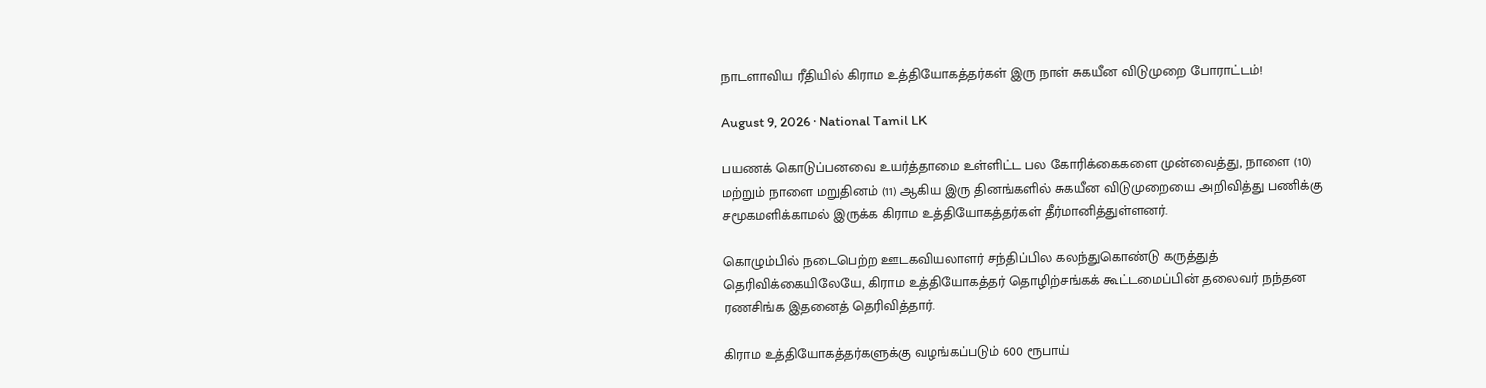நாடளாவிய ரீதியில் கிராம உத்தியோகத்தர்கள் இரு நாள் சுகயீன விடுமுறை போராட்டம்!

August 9, 2026 · National Tamil LK

பயணக் கொடுப்பனவை உயர்த்தாமை உள்ளிட்ட பல கோரிக்கைகளை முன்வைத்து, நாளை (10) மற்றும் நாளை மறுதினம் (11) ஆகிய இரு தினங்களில் சுகயீன விடுமுறையை அறிவித்து பணிக்கு சமூகமளிக்காமல் இருக்க கிராம உத்தியோகத்தர்கள் தீர்மானித்துள்ளனர்.

கொழும்பில் நடைபெற்ற ஊடகவியலாளர் சந்திப்பில கலந்துகொண்டு கருத்துத் தெரிவிக்கையிலேயே, கிராம உத்தியோகத்தர் தொழிற்சங்கக் கூட்டமைப்பின் தலைவர் நந்தன ரணசிங்க இதனைத் தெரிவித்தார்.

கிராம உத்தியோகத்தர்களுக்கு வழங்கப்படும் 600 ரூபாய்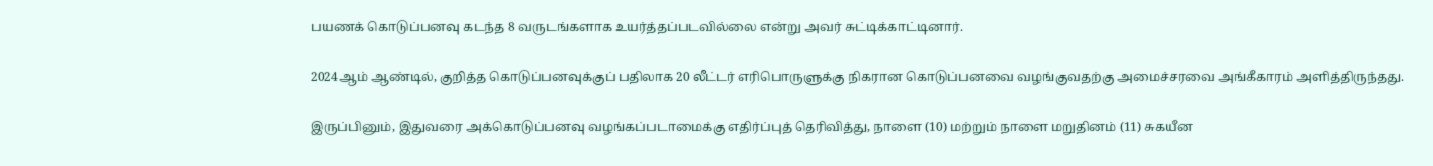பயணக் கொடுப்பனவு கடந்த 8 வருடங்களாக உயர்த்தப்படவில்லை என்று அவர் சுட்டிக்காட்டினார்.

2024ஆம் ஆண்டில், குறித்த கொடுப்பனவுக்குப் பதிலாக 20 லீட்டர் எரிபொருளுக்கு நிகரான கொடுப்பனவை வழங்குவதற்கு அமைச்சரவை அங்கீகாரம் அளித்திருந்தது.

இருப்பினும், இதுவரை அக்கொடுப்பனவு வழங்கப்படாமைக்கு எதிர்ப்புத் தெரிவித்து, நாளை (10) மற்றும் நாளை மறுதினம் (11) சுகயீன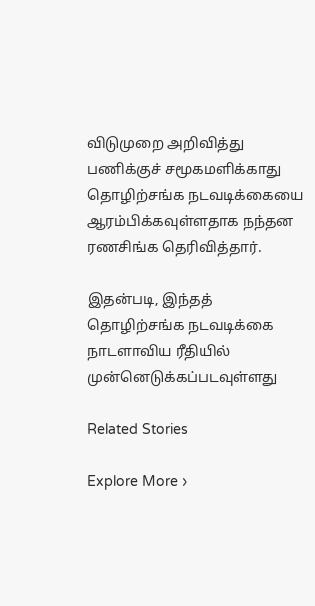விடுமுறை அறிவித்து பணிக்குச் சமூகமளிக்காது தொழிற்சங்க நடவடிக்கையை ஆரம்பிக்கவுள்ளதாக நந்தன ரணசிங்க தெரிவித்தார்.

இதன்படி, இந்தத் தொழிற்சங்க நடவடிக்கை நாடளாவிய ரீதியில் முன்னெடுக்கப்படவுள்ளது

Related Stories

Explore More ›